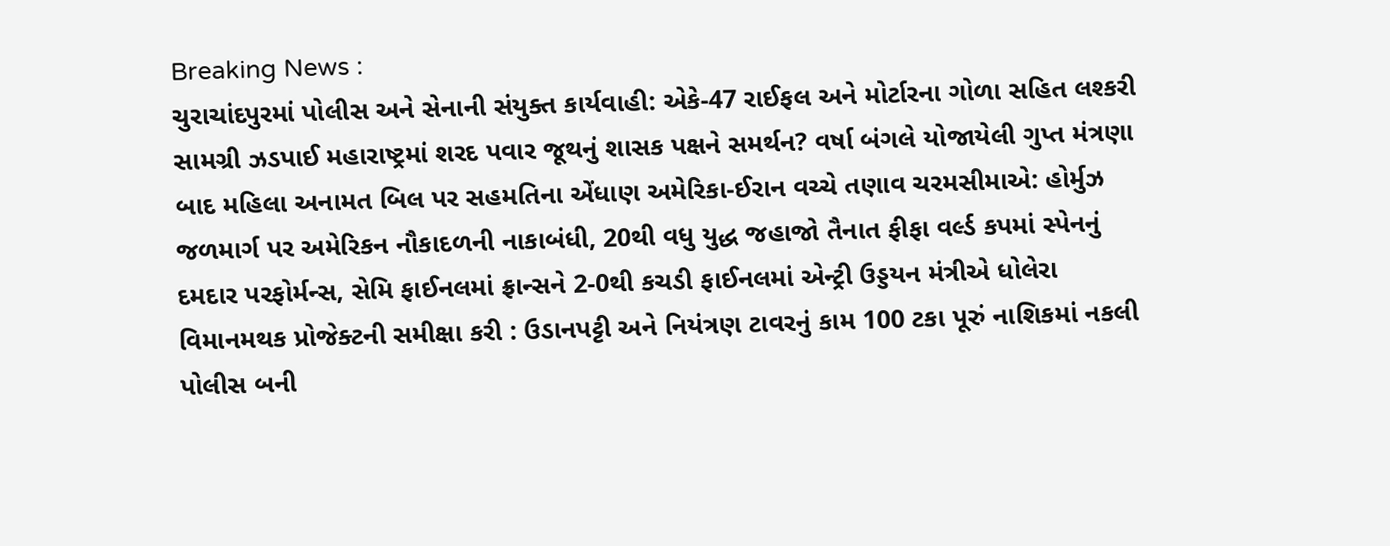Breaking News :
ચુરાચાંદપુરમાં પોલીસ અને સેનાની સંયુક્ત કાર્યવાહી: એકે-47 રાઈફલ અને મોર્ટારના ગોળા સહિત લશ્કરી સામગ્રી ઝડપાઈ મહારાષ્ટ્રમાં શરદ પવાર જૂથનું શાસક પક્ષને સમર્થન? વર્ષા બંગલે યોજાયેલી ગુપ્ત મંત્રણા બાદ મહિલા અનામત બિલ પર સહમતિના એંધાણ અમેરિકા-ઈરાન વચ્ચે તણાવ ચરમસીમાએ: હોર્મુઝ જળમાર્ગ પર અમેરિકન નૌકાદળની નાકાબંધી, 20થી વધુ યુદ્ધ જહાજો તૈનાત ફીફા વર્લ્ડ કપમાં સ્પેનનું દમદાર પરફોર્મન્સ, સેમિ ફાઈનલમાં ફ્રાન્સને 2-0થી કચડી ફાઈનલમાં એન્ટ્રી ઉડ્ડયન મંત્રીએ ધોલેરા વિમાનમથક પ્રોજેક્ટની સમીક્ષા કરી : ઉડાનપટ્ટી અને નિયંત્રણ ટાવરનું કામ 100 ટકા પૂરું નાશિકમાં નકલી પોલીસ બની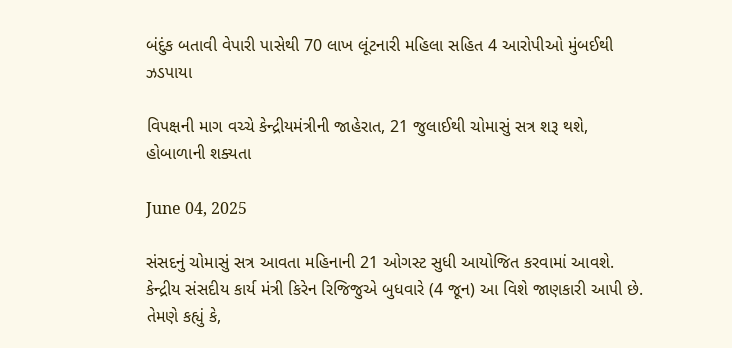બંદુંક બતાવી વેપારી પાસેથી 70 લાખ લૂંટનારી મહિલા સહિત 4 આરોપીઓ મુંબઈથી ઝડપાયા

વિપક્ષની માગ વચ્ચે કેન્દ્રીયમંત્રીની જાહેરાત, 21 જુલાઈથી ચોમાસું સત્ર શરૂ થશે, હોબાળાની શક્યતા

June 04, 2025

સંસદનું ચોમાસું સત્ર આવતા મહિનાની 21 ઓગસ્ટ સુધી આયોજિત કરવામાં આવશે. કેન્દ્રીય સંસદીય કાર્ય મંત્રી કિરેન રિજિજુએ બુધવારે (4 જૂન) આ વિશે જાણકારી આપી છે. તેમણે કહ્યું કે,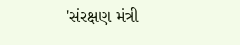'સંરક્ષણ મંત્રી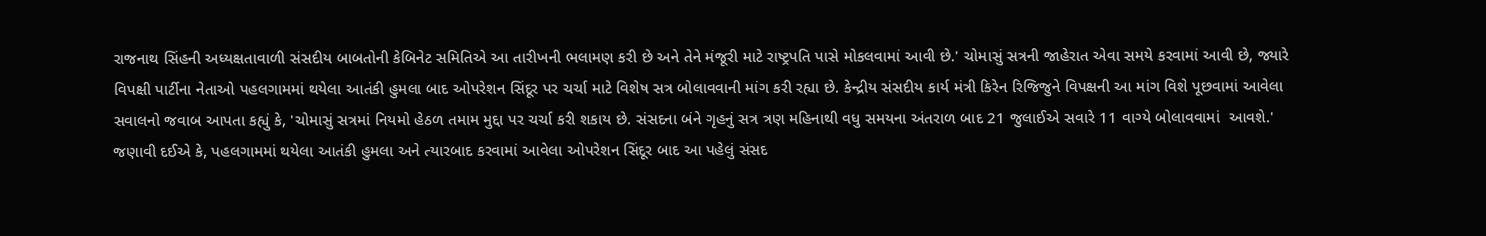રાજનાથ સિંહની અધ્યક્ષતાવાળી સંસદીય બાબતોની કેબિનેટ સમિતિએ આ તારીખની ભલામણ કરી છે અને તેને મંજૂરી માટે રાષ્ટ્રપતિ પાસે મોકલવામાં આવી છે.' ચોમાસું સત્રની જાહેરાત એવા સમયે કરવામાં આવી છે, જ્યારે વિપક્ષી પાર્ટીના નેતાઓ પહલગામમાં થયેલા આતંકી હુમલા બાદ ઓપરેશન સિંદૂર પર ચર્ચા માટે વિશેષ સત્ર બોલાવવાની માંગ કરી રહ્યા છે. કેન્દ્રીય સંસદીય કાર્ય મંત્રી કિરેન રિજિજુને વિપક્ષની આ માંગ વિશે પૂછવામાં આવેલા સવાલનો જવાબ આપતા કહ્યું કે, 'ચોમાસું સત્રમાં નિયમો હેઠળ તમામ મુદ્દા પર ચર્ચા કરી શકાય છે. સંસદના બંને ગૃહનું સત્ર ત્રણ મહિનાથી વધુ સમયના અંતરાળ બાદ 21 જુલાઈએ સવારે 11 વાગ્યે બોલાવવામાં  આવશે.' જણાવી દઈએ કે, પહલગામમાં થયેલા આતંકી હુમલા અને ત્યારબાદ કરવામાં આવેલા ઓપરેશન સિંદૂર બાદ આ પહેલું સંસદ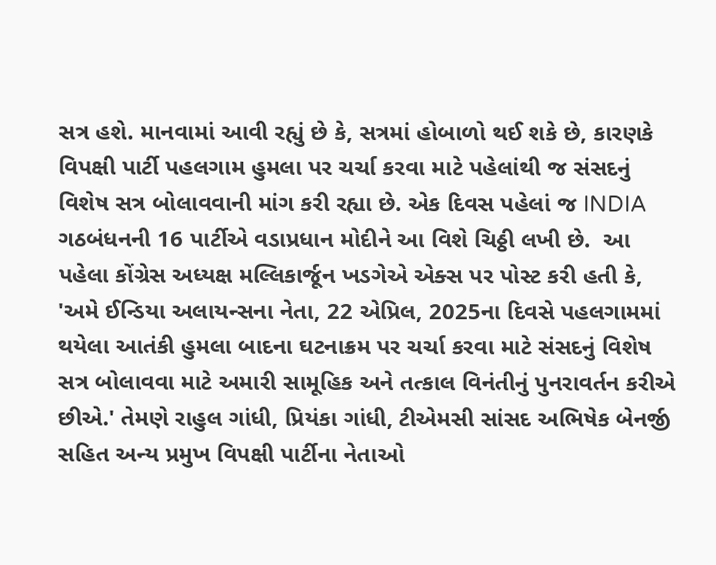સત્ર હશે. માનવામાં આવી રહ્યું છે કે, સત્રમાં હોબાળો થઈ શકે છે, કારણકે વિપક્ષી પાર્ટી પહલગામ હુમલા પર ચર્ચા કરવા માટે પહેલાંથી જ સંસદનું વિશેષ સત્ર બોલાવવાની માંગ કરી રહ્યા છે. એક દિવસ પહેલાં જ INDIA ગઠબંધનની 16 પાર્ટીએ વડાપ્રધાન મોદીને આ વિશે ચિઠ્ઠી લખી છે.  આ પહેલા કોંગ્રેસ અધ્યક્ષ મલ્લિકાર્જૂન ખડગેએ એક્સ પર પોસ્ટ કરી હતી કે, 'અમે ઈન્ડિયા અલાયન્સના નેતા, 22 એપ્રિલ, 2025ના દિવસે પહલગામમાં થયેલા આતંકી હુમલા બાદના ઘટનાક્રમ પર ચર્ચા કરવા માટે સંસદનું વિશેષ સત્ર બોલાવવા માટે અમારી સામૂહિક અને તત્કાલ વિનંતીનું પુનરાવર્તન કરીએ છીએ.' તેમણે રાહુલ ગાંધી, પ્રિયંકા ગાંધી, ટીએમસી સાંસદ અભિષેક બેનર્જી સહિત અન્ય પ્રમુખ વિપક્ષી પાર્ટીના નેતાઓ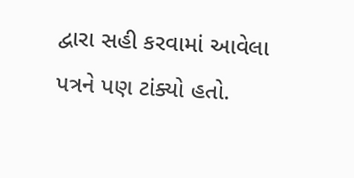દ્વારા સહી કરવામાં આવેલા પત્રને પણ ટાંક્યો હતો.